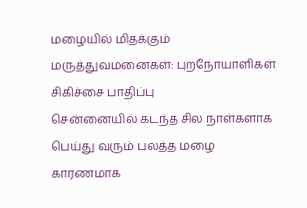மழையில் மிதக்கும் மருத்துவமனைகள்: புறநோயாளிகள் சிகிச்சை பாதிப்பு
சென்னையில் கடந்த சில நாள்களாக பெய்து வரும் பலத்த மழை காரணமாக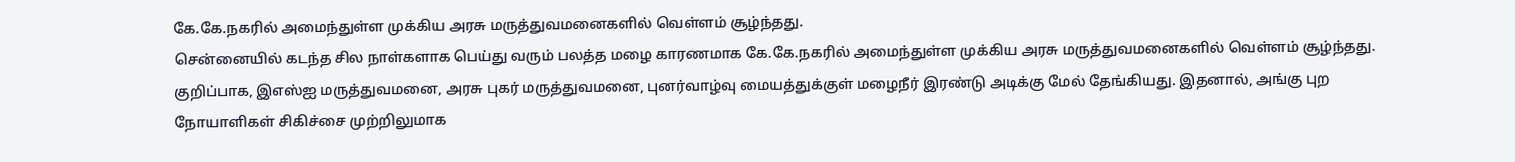கே.கே.நகரில் அமைந்துள்ள முக்கிய அரசு மருத்துவமனைகளில் வெள்ளம் சூழ்ந்தது.
சென்னையில் கடந்த சில நாள்களாக பெய்து வரும் பலத்த மழை காரணமாக கே.கே.நகரில் அமைந்துள்ள முக்கிய அரசு மருத்துவமனைகளில் வெள்ளம் சூழ்ந்தது.
குறிப்பாக, இஎஸ்ஐ மருத்துவமனை, அரசு புகர் மருத்துவமனை, புனர்வாழ்வு மையத்துக்குள் மழைநீர் இரண்டு அடிக்கு மேல் தேங்கியது. இதனால், அங்கு புற நோயாளிகள் சிகிச்சை முற்றிலுமாக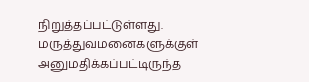நிறுத்தப்பட்டுள்ளது. மருத்துவமனைகளுக்குள் அனுமதிக்கப்பட்டிருந்த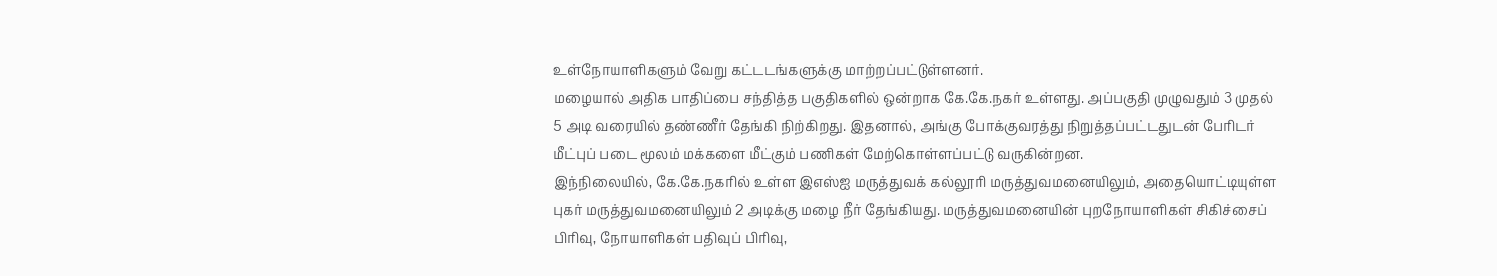உள்நோயாளிகளும் வேறு கட்டடங்களுக்கு மாற்றப்பட்டுள்ளனர்.
மழையால் அதிக பாதிப்பை சந்தித்த பகுதிகளில் ஒன்றாக கே.கே.நகர் உள்ளது. அப்பகுதி முழுவதும் 3 முதல் 5 அடி வரையில் தண்ணீர் தேங்கி நிற்கிறது. இதனால், அங்கு போக்குவரத்து நிறுத்தப்பட்டதுடன் பேரிடர் மீட்புப் படை மூலம் மக்களை மீட்கும் பணிகள் மேற்கொள்ளப்பட்டு வருகின்றன.
இந்நிலையில், கே.கே.நகரில் உள்ள இஎஸ்ஐ மருத்துவக் கல்லூரி மருத்துவமனையிலும், அதையொட்டியுள்ள புகர் மருத்துவமனையிலும் 2 அடிக்கு மழை நீர் தேங்கியது. மருத்துவமனையின் புறநோயாளிகள் சிகிச்சைப் பிரிவு, நோயாளிகள் பதிவுப் பிரிவு,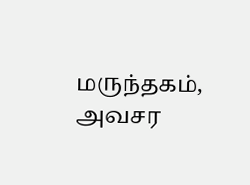மருந்தகம், அவசர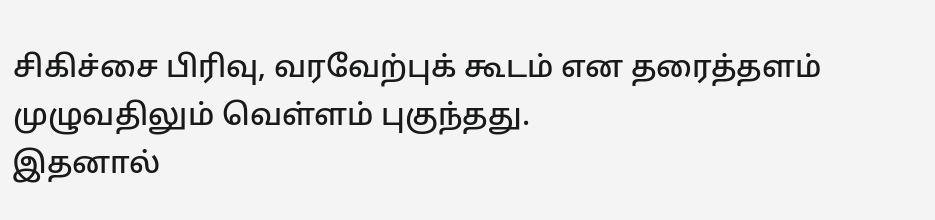சிகிச்சை பிரிவு, வரவேற்புக் கூடம் என தரைத்தளம் முழுவதிலும் வெள்ளம் புகுந்தது.
இதனால்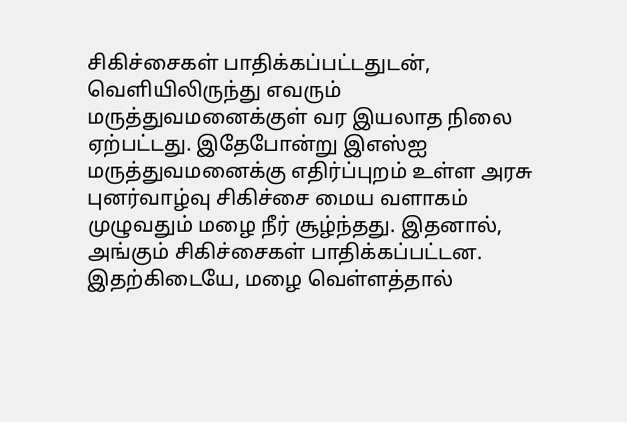சிகிச்சைகள் பாதிக்கப்பட்டதுடன், வெளியிலிருந்து எவரும் மருத்துவமனைக்குள் வர இயலாத நிலை ஏற்பட்டது. இதேபோன்று இஎஸ்ஐ மருத்துவமனைக்கு எதிர்ப்புறம் உள்ள அரசு புனர்வாழ்வு சிகிச்சை மைய வளாகம் முழுவதும் மழை நீர் சூழ்ந்தது. இதனால், அங்கும் சிகிச்சைகள் பாதிக்கப்பட்டன.
இதற்கிடையே, மழை வெள்ளத்தால்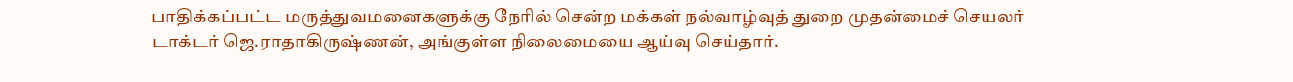பாதிக்கப்பட்ட மருத்துவமனைகளுக்கு நேரில் சென்ற மக்கள் நல்வாழ்வுத் துறை முதன்மைச் செயலர் டாக்டர் ஜெ.ராதாகிருஷ்ணன், அங்குள்ள நிலைமையை ஆய்வு செய்தார்.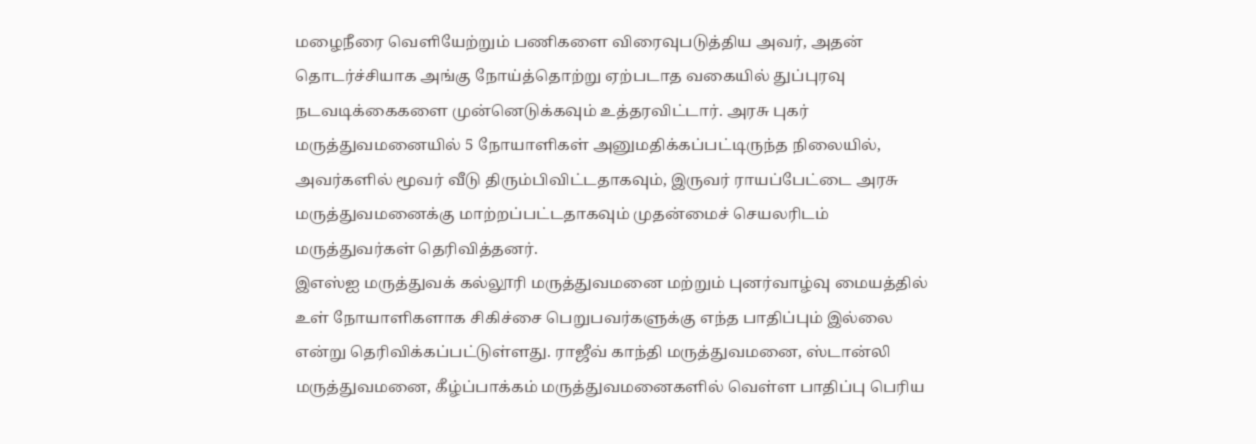மழைநீரை வெளியேற்றும் பணிகளை விரைவுபடுத்திய அவர், அதன் தொடர்ச்சியாக அங்கு நோய்த்தொற்று ஏற்படாத வகையில் துப்புரவு நடவடிக்கைகளை முன்னெடுக்கவும் உத்தரவிட்டார். அரசு புகர் மருத்துவமனையில் 5 நோயாளிகள் அனுமதிக்கப்பட்டிருந்த நிலையில், அவர்களில் மூவர் வீடு திரும்பிவிட்டதாகவும், இருவர் ராயப்பேட்டை அரசு மருத்துவமனைக்கு மாற்றப்பட்டதாகவும் முதன்மைச் செயலரிடம் மருத்துவர்கள் தெரிவித்தனர்.
இஎஸ்ஐ மருத்துவக் கல்லூரி மருத்துவமனை மற்றும் புனர்வாழ்வு மையத்தில் உள் நோயாளிகளாக சிகிச்சை பெறுபவர்களுக்கு எந்த பாதிப்பும் இல்லை என்று தெரிவிக்கப்பட்டுள்ளது. ராஜீவ் காந்தி மருத்துவமனை, ஸ்டான்லி மருத்துவமனை, கீழ்ப்பாக்கம் மருத்துவமனைகளில் வெள்ள பாதிப்பு பெரிய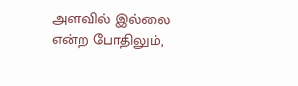அளவில் இல்லை என்ற போதிலும்,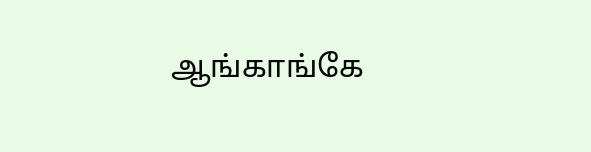ஆங்காங்கே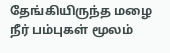தேங்கியிருந்த மழை நீர் பம்புகள் மூலம்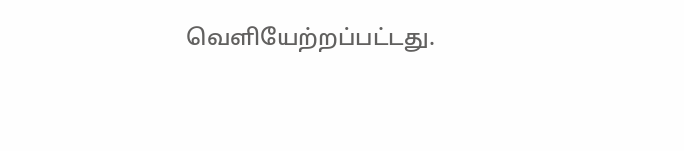வெளியேற்றப்பட்டது.